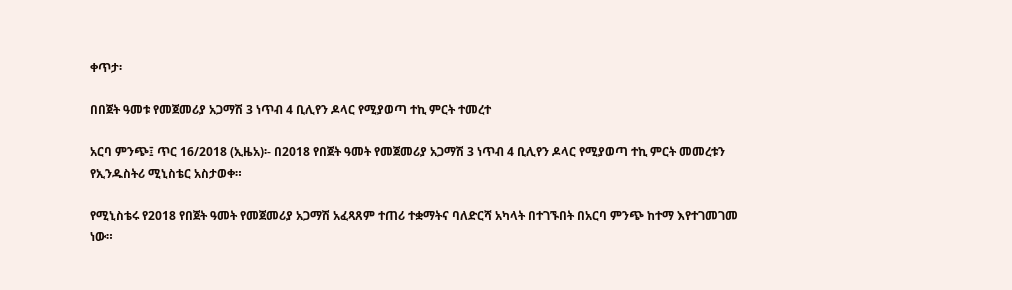ቀጥታ፡

በበጀት ዓመቱ የመጀመሪያ አጋማሽ 3 ነጥብ 4 ቢሊየን ዶላር የሚያወጣ ተኪ ምርት ተመረተ

አርባ ምንጭ፤ ጥር 16/2018 (ኢዜአ)፡- በ2018 የበጀት ዓመት የመጀመሪያ አጋማሽ 3 ነጥብ 4 ቢሊየን ዶላር የሚያወጣ ተኪ ምርት መመረቱን የኢንዱስትሪ ሚኒስቴር አስታወቀ።

የሚኒስቴሩ የ2018 የበጀት ዓመት የመጀመሪያ አጋማሽ አፈጻጸም ተጠሪ ተቋማትና ባለድርሻ አካላት በተገኙበት በአርባ ምንጭ ከተማ እየተገመገመ ነው።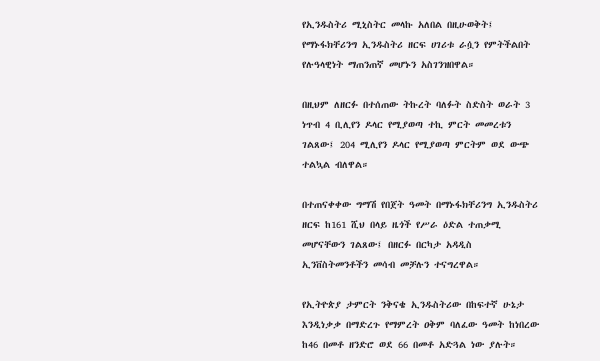የኢንዱስትሪ ሚኒስትር መላኩ አለበል በዚሁወቅት፤ የማኑፋክቸሪንግ ኢንዱስትሪ ዘርፍ ሀገሪቱ ራሷን የምትችልበት የሉዓላዊነት ማጠንጠኛ መሆኑን አስገንዝበዋል።

በዚህም ለዘርፉ በተሰጠው ትኩረት ባለፉት ስድስት ወራት 3 ነጥብ 4 ቢሊየን ዶላር የሚያወጣ ተኪ ምርት መመረቱን ገልጸው፤ 204 ሚሊየን ዶላር የሚያወጣ ምርትም ወደ ውጭ ተልኳል ብለዋል።

በተጠናቀቀው ግማሽ የበጀት ዓመት በማኑፋክቸሪንግ ኢንዱስትሪ ዘርፍ ከ161 ሺህ በላይ ዜጎች የሥራ ዕድል ተጠቃሚ መሆናቸውን ገልጸው፤ በዘርፉ በርካታ አዳዲስ ኢንቨስትመንቶችን መሳብ መቻሉን ተናግረዋል።

የኢትዮጵያ ታምርት ንቅናቄ ኢንዱስትሪው በከፍተኛ ሁኔታ እንዲነቃቃ በማድረጉ የማምረት ዐቅም ባለፈው ዓመት ከነበረው ከ46 በመቶ ዘንድሮ ወደ 66 በመቶ አድጓል ነው ያሉት።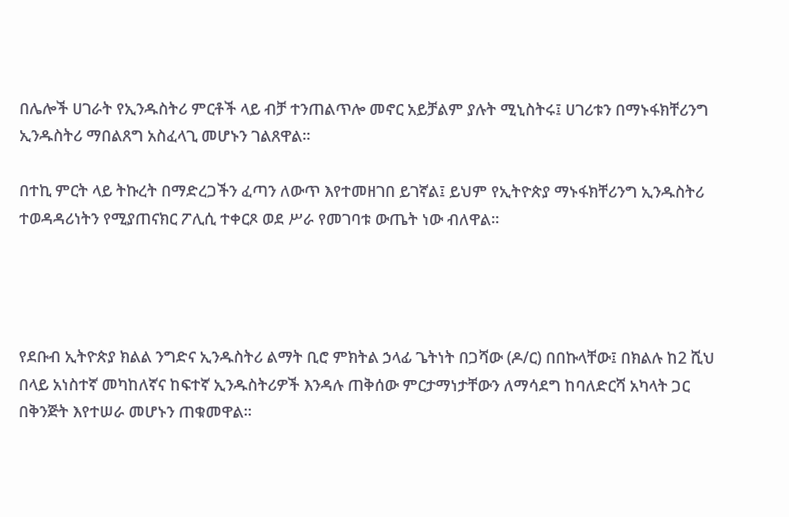በሌሎች ሀገራት የኢንዱስትሪ ምርቶች ላይ ብቻ ተንጠልጥሎ መኖር አይቻልም ያሉት ሚኒስትሩ፤ ሀገሪቱን በማኑፋክቸሪንግ ኢንዱስትሪ ማበልጸግ አስፈላጊ መሆኑን ገልጸዋል።

በተኪ ምርት ላይ ትኩረት በማድረጋችን ፈጣን ለውጥ እየተመዘገበ ይገኛል፤ ይህም የኢትዮጵያ ማኑፋክቸሪንግ ኢንዱስትሪ ተወዳዳሪነትን የሚያጠናክር ፖሊሲ ተቀርጾ ወደ ሥራ የመገባቱ ውጤት ነው ብለዋል።




የደቡብ ኢትዮጵያ ክልል ንግድና ኢንዱስትሪ ልማት ቢሮ ምክትል ኃላፊ ጌትነት በጋሻው (ዶ/ር) በበኩላቸው፤ በክልሉ ከ2 ሺህ በላይ አነስተኛ መካከለኛና ከፍተኛ ኢንዱስትሪዎች እንዳሉ ጠቅሰው ምርታማነታቸውን ለማሳደግ ከባለድርሻ አካላት ጋር በቅንጅት እየተሠራ መሆኑን ጠቁመዋል።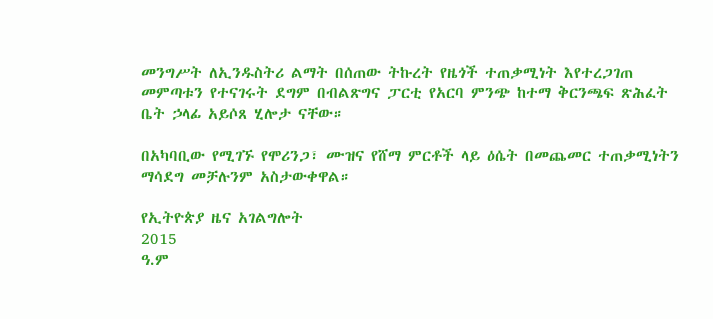መንግሥት ለኢንዱስትሪ ልማት በሰጠው ትኩረት የዜጎች ተጠቃሚነት እየተረጋገጠ መምጣቱን የተናገሩት ደግም በብልጽግና ፓርቲ የአርባ ምንጭ ከተማ ቅርንጫፍ ጽሕፈት ቤት ኃላፊ አይሶጸ ሂሎታ ናቸው።

በአካባቢው የሚገኙ የሞሪንጋ፣ ሙዝና የሸማ ምርቶች ላይ ዕሴት በመጨመር ተጠቃሚነትን ማሳደግ መቻሉንም አስታውቀዋል።

የኢትዮጵያ ዜና አገልግሎት
2015
ዓ.ም